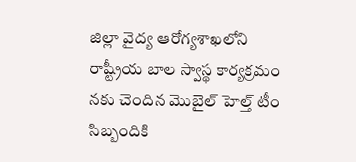జిల్లా వైద్య ఆరోగ్యశాఖలోని రాష్ట్రీయ బాల స్వాస్థ కార్యక్రమం నకు చెందిన మొబైల్ హెల్త్ టీం సిబ్బందికి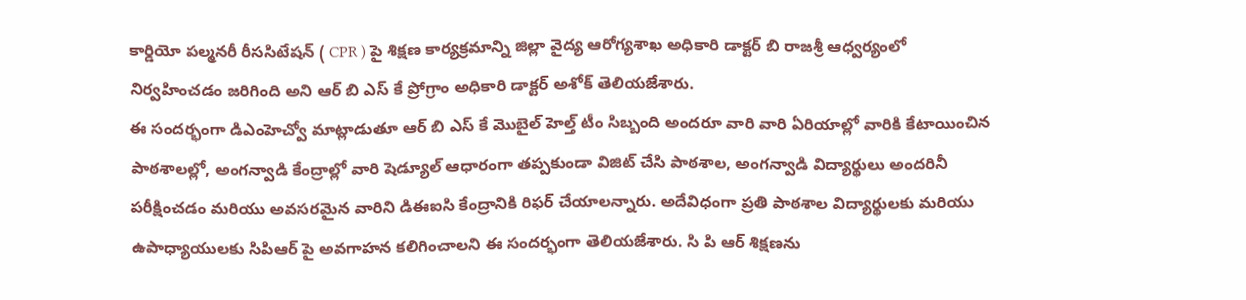కార్డియో పల్మనరీ రీససిటేషన్ ( CPR ) పై శిక్షణ కార్యక్రమాన్ని జిల్లా వైద్య ఆరోగ్యశాఖ అధికారి డాక్టర్ బి రాజశ్రీ ఆధ్వర్యంలో నిర్వహించడం జరిగింది అని ఆర్ బి ఎస్ కే ప్రోగ్రాం అధికారి డాక్టర్ అశోక్ తెలియజేశారు.
ఈ సందర్భంగా డిఎంహెచ్వో మాట్లాడుతూ ఆర్ బి ఎస్ కే మొబైల్ హెల్త్ టీం సిబ్బంది అందరూ వారి వారి ఏరియాల్లో వారికి కేటాయించిన పాఠశాలల్లో, అంగన్వాడి కేంద్రాల్లో వారి షెడ్యూల్ ఆధారంగా తప్పకుండా విజిట్ చేసి పాఠశాల, అంగన్వాడి విద్యార్థులు అందరినీ పరీక్షించడం మరియు అవసరమైన వారిని డిఈఐసి కేంద్రానికి రిఫర్ చేయాలన్నారు. అదేవిధంగా ప్రతి పాఠశాల విద్యార్థులకు మరియు ఉపాధ్యాయులకు సిపిఆర్ పై అవగాహన కలిగించాలని ఈ సందర్భంగా తెలియజేశారు. సి పి ఆర్ శిక్షణను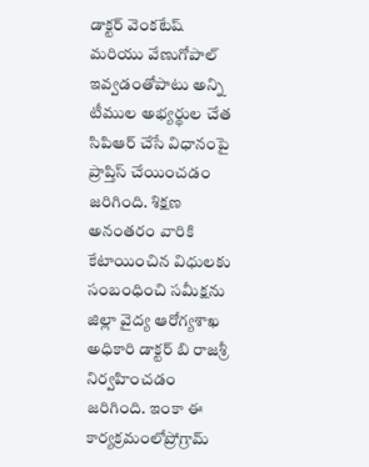డాక్టర్ వెంకటేష్ మరియు వేణుగోపాల్ ఇవ్వడంతోపాటు అన్ని టీముల అభ్యర్థుల చేత సిపిఆర్ చేసే విధానంపై ప్రాప్తిస్ చేయించడం జరిగింది. శిక్షణ అనంతరం వారికి కేటాయించిన విధులకు సంబంధించి సమీక్షను జిల్లా వైద్య ఆరోగ్యశాఖ అధికారి డాక్టర్ బి రాజశ్రీ నిర్వహించడం జరిగింది. ఇంకా ఈ కార్యక్రమంలోప్రోగ్రామ్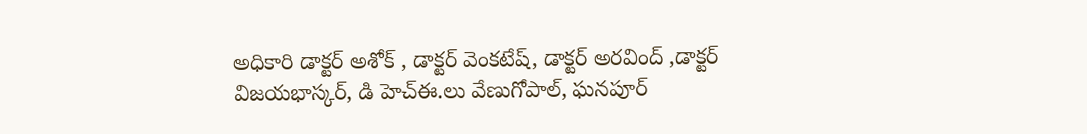అధికారి డాక్టర్ అశోక్ , డాక్టర్ వెంకటేష్, డాక్టర్ అరవింద్ ,డాక్టర్ విజయభాస్కర్, డి హెచ్ఈ.లు వేణుగోపాల్, ఘనపూర్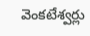వెంకటేశ్వర్లు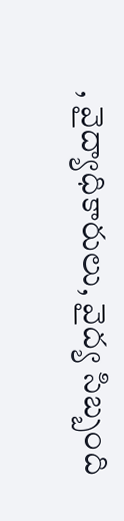, వైద్యాధికారులు, వైద్య సిబ్బంది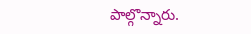పాల్గొన్నారు.